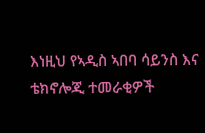እነዚህ የኣዲስ ኣበባ ሳይንስ እና ቴክኖሎጂ ተመራቂዎች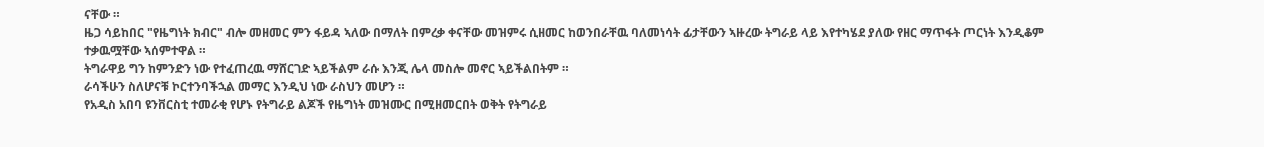ናቸው ።
ዜጋ ሳይከበር "የዜግነት ክብር" ብሎ መዘመር ምን ፋይዳ ኣለው በማለት በምረቃ ቀናቸው መዝምሩ ሲዘመር ከወንበራቸዉ ባለመነሳት ፊታቸውን ኣዙረው ትግራይ ላይ እየተካሄደ ያለው የዘር ማጥፋት ጦርነት እንዲቆም ተቃዉሟቸው ኣሰምተዋል ።
ትግራዋይ ግን ከምንድን ነው የተፈጠረዉ ማሸርገድ ኣይችልም ራሱ እንጂ ሌላ መስሎ መኖር ኣይችልበትም ።
ራሳችሁን ስለሆናቹ ኮርተንባችኋል መማር እንዲህ ነው ራስህን መሆን ።
የአዲስ አበባ ዩንቨርስቲ ተመራቂ የሆኑ የትግራይ ልጆች የዜግነት መዝሙር በሚዘመርበት ወቅት የትግራይ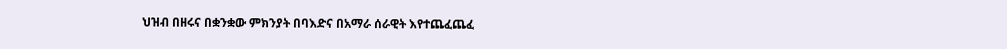ህዝብ በዘሩና በቋንቋው ምክንያት በባእድና በአማራ ሰራዊት እየተጨፈጨፈ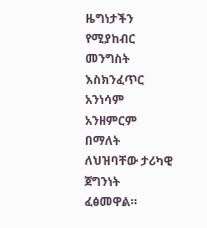ዜግነታችን የሚያከብር መንግስት እስክንፈጥር አንነሳም አንዘምርም በማለት ለህዝባቸው ታሪካዊ ጀግንነት ፈፅመዋል።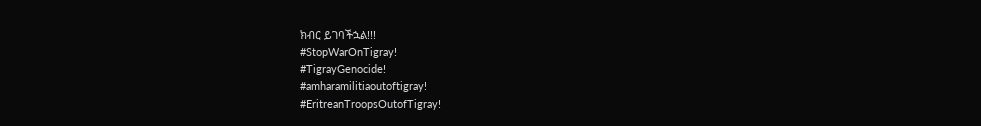ክብር ይገባችኋል!!!
#StopWarOnTigray!
#TigrayGenocide!
#amharamilitiaoutoftigray!
#EritreanTroopsOutofTigray!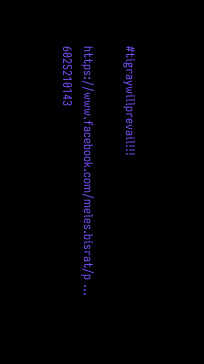#tigraywillprevail!!!

https://www.facebook.com/meles.bisrat/p ... 6025210143